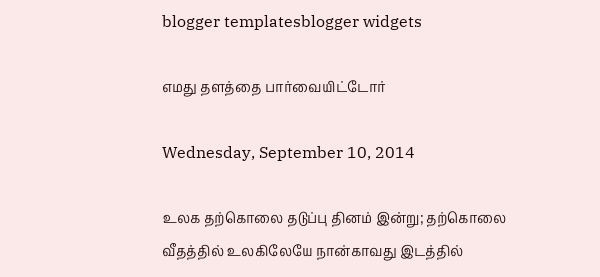blogger templatesblogger widgets

எமது தளத்தை பார்வையிட்டோர்

Wednesday, September 10, 2014

உலக தற்கொலை தடுப்பு தினம் இன்று; தற்கொலை வீதத்தில் உலகிலேயே நான்காவது இடத்தில்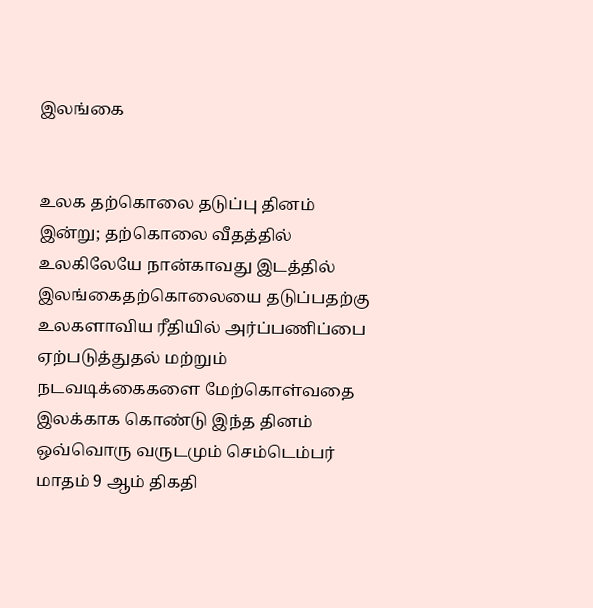இலங்கை


உலக தற்கொலை தடுப்பு தினம் இன்று; தற்கொலை வீதத்தில் உலகிலேயே நான்காவது இடத்தில் இலங்கைதற்கொலையை தடுப்பதற்கு உலகளாவிய ரீதியில் அர்ப்பணிப்பை ஏற்படுத்துதல் மற்றும் நடவடிக்கைகளை மேற்கொள்வதை இலக்காக கொண்டு இந்த தினம் ஒவ்வொரு வருடமும் செம்டெம்பர் மாதம் 9 ஆம் திகதி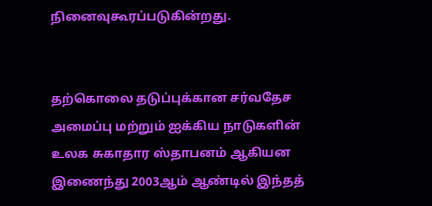நினைவுகூரப்படுகின்றது.


தற்கொலை தடுப்புக்கான சர்வதேச அமைப்பு மற்றும் ஐக்கிய நாடுகளின் உலக சுகாதார ஸ்தாபனம் ஆகியன இணைந்து 2003ஆம் ஆண்டில் இந்தத்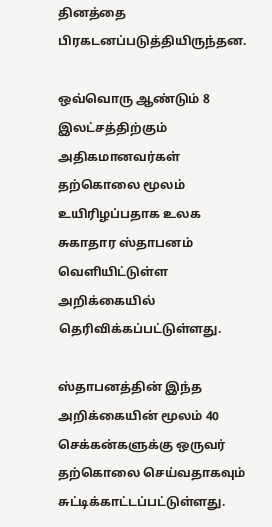தினத்தை பிரகடனப்படுத்தியிருந்தன.

ஒவ்வொரு ஆண்டும் 8 இலட்சத்திற்கும் அதிகமானவர்கள் தற்கொலை மூலம் உயிரிழப்பதாக உலக சுகாதார ஸ்தாபனம் வெளியிட்டுள்ள அறிக்கையில் தெரிவிக்கப்பட்டுள்ளது.

ஸ்தாபனத்தின் இந்த அறிக்கையின் மூலம் 40 செக்கன்களுக்கு ஒருவர் தற்கொலை செய்வதாகவும் சுட்டிக்காட்டப்பட்டுள்ளது.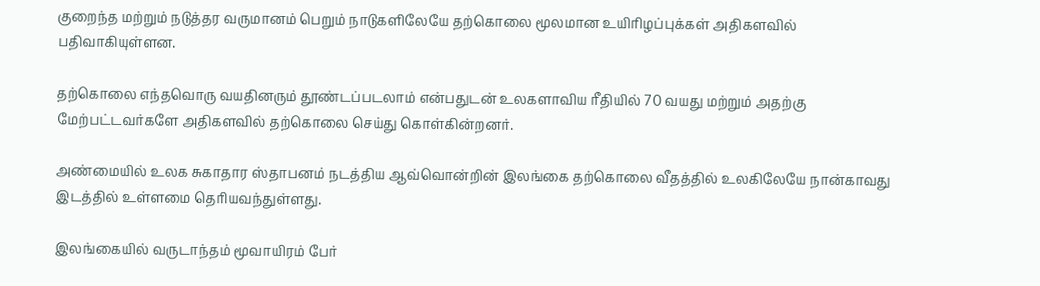குறைந்த மற்றும் நடுத்தர வருமானம் பெறும் நாடுகளிலேயே தற்கொலை மூலமான உயிரிழப்புக்கள் அதிகளவில் பதிவாகியுள்ளன.

தற்கொலை எந்தவொரு வயதினரும் தூண்டப்படலாம் என்பதுடன் உலகளாவிய ரீதியில் 70 வயது மற்றும் அதற்கு மேற்பட்டவர்களே அதிகளவில் தற்கொலை செய்து கொள்கின்றனர்.

அண்மையில் உலக சுகாதார ஸ்தாபனம் நடத்திய ஆவ்வொன்றின் இலங்கை தற்கொலை வீதத்தில் உலகிலேயே நான்காவது இடத்தில் உள்ளமை தெரியவந்துள்ளது.

இலங்கையில் வருடாந்தம் மூவாயிரம் பேர்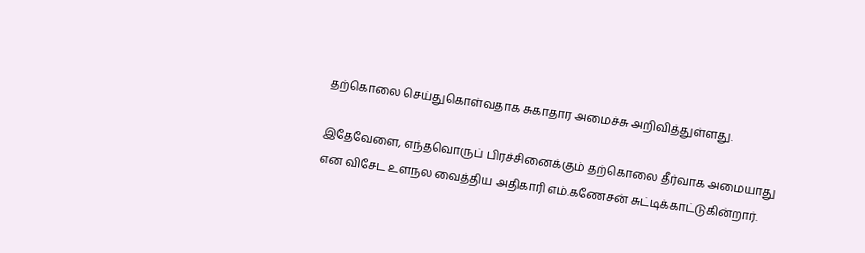தற்கொலை செய்துகொள்வதாக சுகாதார அமைச்சு அறிவித்துள்ளது.

இதேவேளை, எந்தவொருப் பிரச்சினைக்கும் தற்கொலை தீர்வாக அமையாது என விசேட உளநல வைத்திய அதிகாரி எம்.கணேசன் சுட்டிக்காட்டுகின்றார்.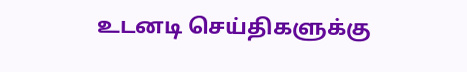உடனடி செய்திகளுக்கு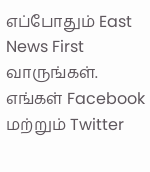எப்போதும் East News First வாருங்கள். எங்கள் Facebook மற்றும் Twitter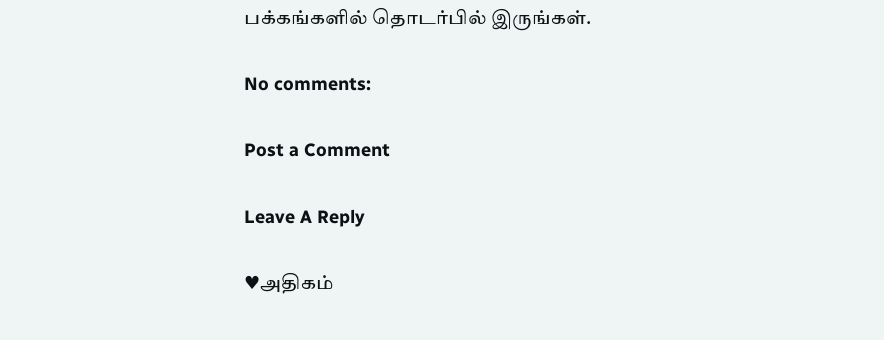பக்கங்களில் தொடர்பில் இருங்கள்.

No comments:

Post a Comment

Leave A Reply

♥அதிகம்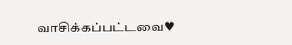வாசிக்கப்பட்டவை♥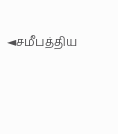◄சமீபத்திய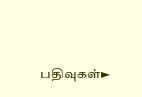பதிவுகள்►